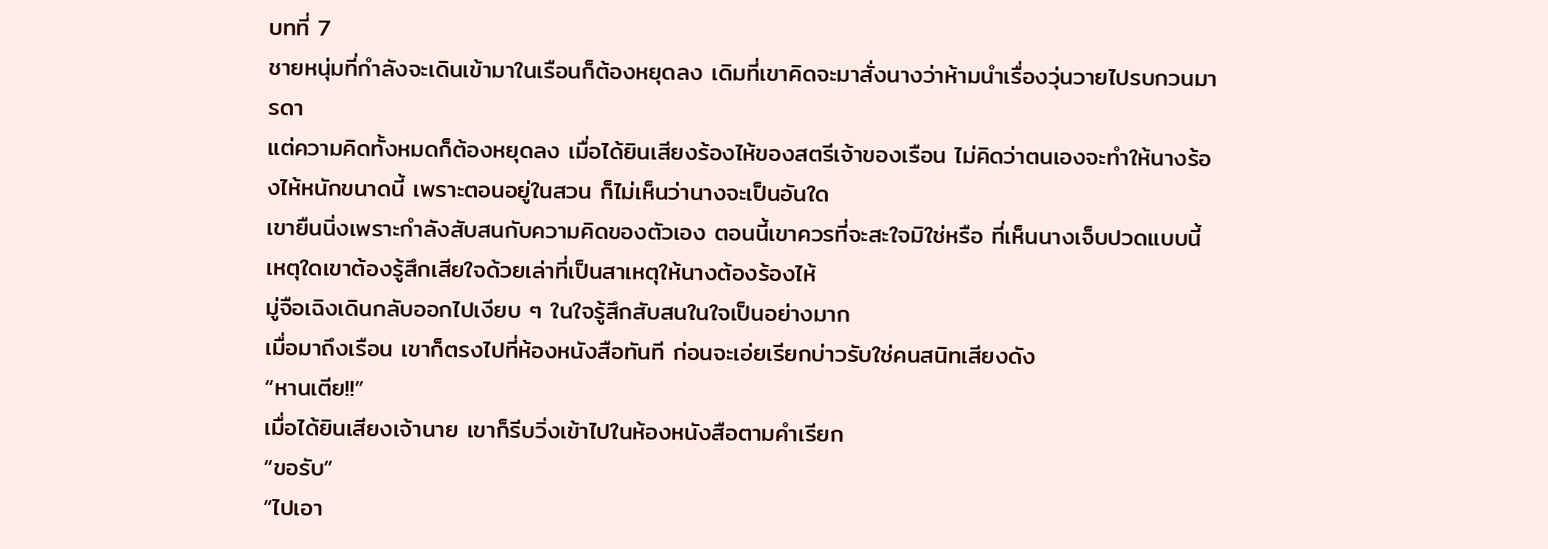บทที่ 7
ชายหนุ่มที่กำลังจะเดินเข้ามาในเรือนก็ต้องหยุดลง เดิมที่เขาคิดจะมาสั่งนางว่าห้ามนำเรื่องวุ่นวายไปรบกวนมารดา
แต่ความคิดทั้งหมดก็ต้องหยุดลง เมื่อได้ยินเสียงร้องไห้ของสตรีเจ้าของเรือน ไม่คิดว่าตนเองจะทำให้นางร้องไห้หนักขนาดนี้ เพราะตอนอยู่ในสวน ก็ไม่เห็นว่านางจะเป็นอันใด
เขายืนนิ่งเพราะกำลังสับสนกับความคิดของตัวเอง ตอนนี้เขาควรที่จะสะใจมิใช่หรือ ที่เห็นนางเจ็บปวดแบบนี้ เหตุใดเขาต้องรู้สึกเสียใจด้วยเล่าที่เป็นสาเหตุให้นางต้องร้องไห้
มู่จือเฉิงเดินกลับออกไปเงียบ ๆ ในใจรู้สึกสับสนในใจเป็นอย่างมาก
เมื่อมาถึงเรือน เขาก็ตรงไปที่ห้องหนังสือทันที ก่อนจะเอ่ยเรียกบ่าวรับใช่คนสนิทเสียงดัง
“หานเตีย!!”
เมื่อได้ยินเสียงเจ้านาย เขาก็รีบวิ่งเข้าไปในห้องหนังสือตามคำเรียก
“ขอรับ”
“ไปเอา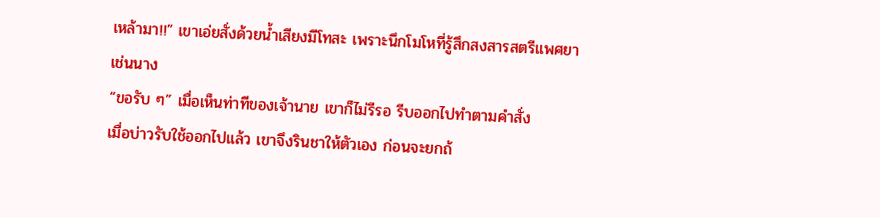เหล้ามา!!” เขาเอ่ยสั่งด้วยน้ำเสียงมีโทสะ เพราะนึกโมโหที่รู้สึกสงสารสตรีแพศยาเช่นนาง
“ขอรับ ๆ” เมื่อเห็นท่าทีของเจ้านาย เขาก็ไม่รีรอ รีบออกไปทำตามคำสั่ง
เมื่อบ่าวรับใช้ออกไปแล้ว เขาจึงรินชาให้ตัวเอง ก่อนจะยกถ้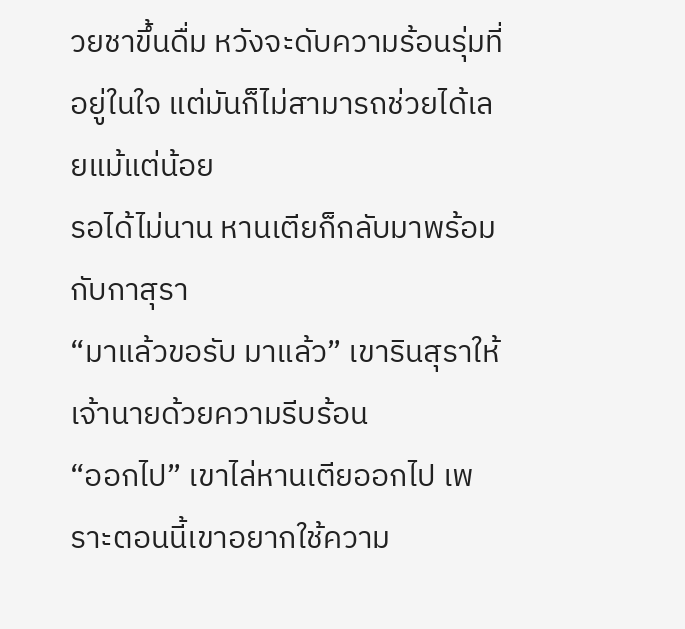วยชาขึ้นดื่ม หวังจะดับความร้อนรุ่มที่อยู่ในใจ แต่มันก็ไม่สามารถช่วยได้เลยแม้แต่น้อย
รอได้ไม่นาน หานเตียก็กลับมาพร้อมกับกาสุรา
“มาแล้วขอรับ มาแล้ว” เขารินสุราให้เจ้านายด้วยความรีบร้อน
“ออกไป” เขาไล่หานเตียออกไป เพราะตอนนี้เขาอยากใช้ความ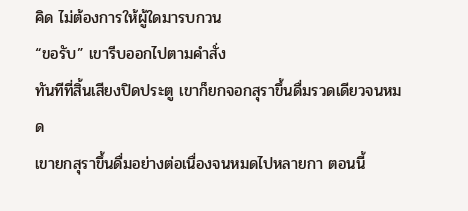คิด ไม่ต้องการให้ผู้ใดมารบกวน
“ขอรับ” เขารีบออกไปตามคำสั่ง
ทันทีที่สิ้นเสียงปิดประตู เขาก็ยกจอกสุราขึ้นดื่มรวดเดียวจนหมด
เขายกสุราขึ้นดื่มอย่างต่อเนื่องจนหมดไปหลายกา ตอนนี้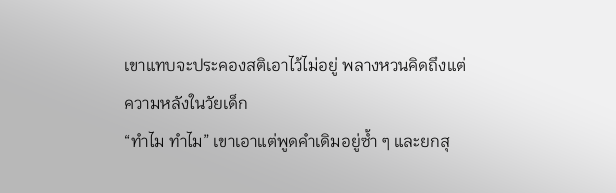เขาแทบจะประคองสติเอาไว้ไม่อยู่ พลางหวนคิดถึงแต่ความหลังในวัยเด็ก
“ทำไม ทำไม” เขาเอาแต่พูดคำเดิมอยู่ซ้ำ ๆ และยกสุ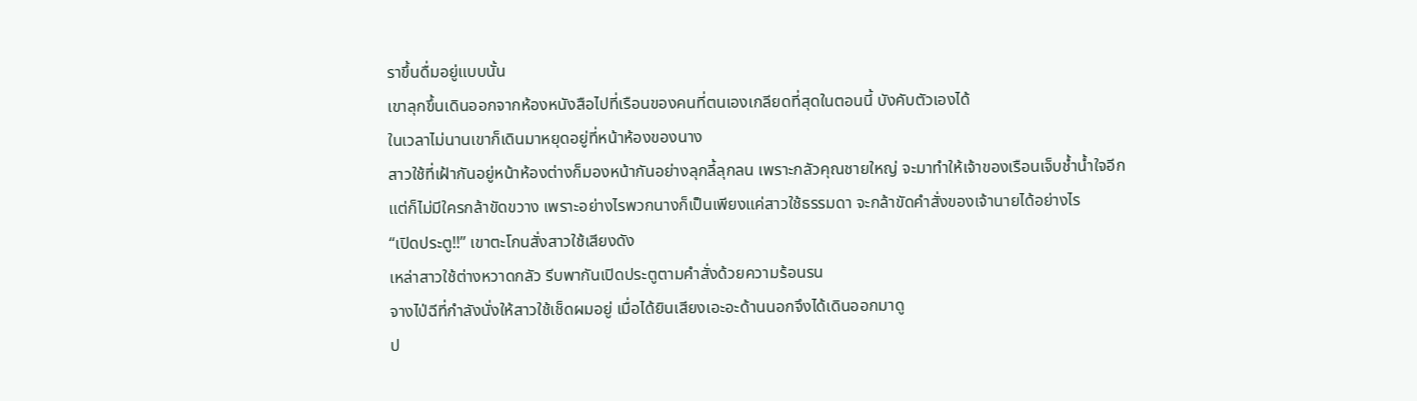ราขึ้นดื่มอยู่แบบนั้น
เขาลุกขึ้นเดินออกจากห้องหนังสือไปที่เรือนของคนที่ตนเองเกลียดที่สุดในตอนนี้ บังคับตัวเองได้
ในเวลาไม่นานเขาก็เดินมาหยุดอยู่ที่หน้าห้องของนาง
สาวใช้ที่เฝ้ากันอยู่หน้าห้องต่างก็มองหน้ากันอย่างลุกลี้ลุกลน เพราะกลัวคุณชายใหญ่ จะมาทำให้เจ้าของเรือนเจ็บช้ำน้ำใจอีก
แต่ก็ไม่มีใครกล้าขัดขวาง เพราะอย่างไรพวกนางก็เป็นเพียงแค่สาวใช้ธรรมดา จะกล้าขัดคำสั่งของเจ้านายได้อย่างไร
“เปิดประตู!!” เขาตะโกนสั่งสาวใช้เสียงดัง
เหล่าสาวใช้ต่างหวาดกลัว รีบพากันเปิดประตูตามคำสั่งด้วยความร้อนรน
จางไป่ฉีที่กำลังนั่งให้สาวใช้เช็ดผมอยู่ เมื่อได้ยินเสียงเอะอะด้านนอกจึงได้เดินออกมาดู
ป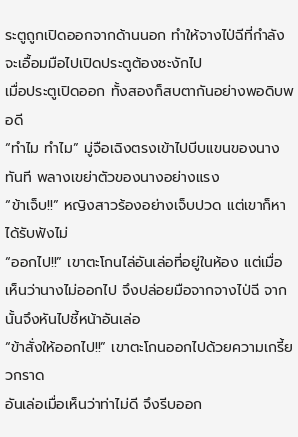ระตูถูกเปิดออกจากด้านนอก ทำให้จางไป่ฉีที่กำลังจะเอื้อมมือไปเปิดประตูต้องชะงักไป
เมื่อประตูเปิดออก ทั้งสองก็สบตากันอย่างพอดิบพอดี
“ทำไม ทำไม” มู่จือเฉิงตรงเข้าไปบีบแขนของนางทันที พลางเขย่าตัวของนางอย่างแรง
“ข้าเจ็บ!!” หญิงสาวร้องอย่างเจ็บปวด แต่เขาก็หาได้รับฟังไม่
“ออกไป!!” เขาตะโกนไล่อันเล่อที่อยู่ในห้อง แต่เมื่อเห็นว่านางไม่ออกไป จึงปล่อยมือจากจางไป่ฉี จากนั้นจึงหันไปชี้หน้าอันเล่อ
“ข้าสั่งให้ออกไป!!” เขาตะโกนออกไปด้วยความเกรี้ยวกราด
อันเล่อเมื่อเห็นว่าท่าไม่ดี จึงรีบออก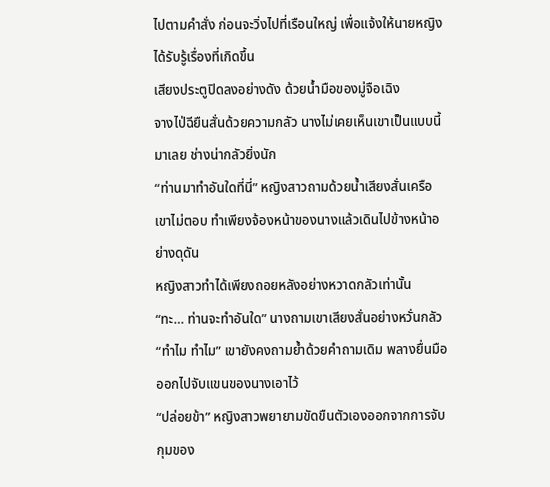ไปตามคำสั่ง ก่อนจะวิ่งไปที่เรือนใหญ่ เพื่อแจ้งให้นายหญิงได้รับรู้เรื่องที่เกิดขึ้น
เสียงประตูปิดลงอย่างดัง ด้วยน้ำมือของมู่จือเฉิง
จางไป่ฉียืนสั่นด้วยความกลัว นางไม่เคยเห็นเขาเป็นแบบนี้มาเลย ช่างน่ากลัวยิ่งนัก
“ท่านมาทำอันใดที่นี่” หญิงสาวถามด้วยน้ำเสียงสั่นเครือ
เขาไม่ตอบ ทำเพียงจ้องหน้าของนางแล้วเดินไปข้างหน้าอย่างดุดัน
หญิงสาวทำได้เพียงถอยหลังอย่างหวาดกลัวเท่านั้น
“ทะ… ท่านจะทำอันใด” นางถามเขาเสียงสั่นอย่างหวั่นกลัว
“ทำไม ทำไม” เขายังคงถามย้ำด้วยคำถามเดิม พลางยื่นมือออกไปจับแขนของนางเอาไว้
“ปล่อยข้า” หญิงสาวพยายามขัดขืนตัวเองออกจากการจับกุมของ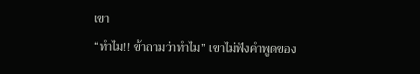เขา
“ทำไม!! ข้าถามว่าทำไม” เขาไม่ฟังคำพูดของ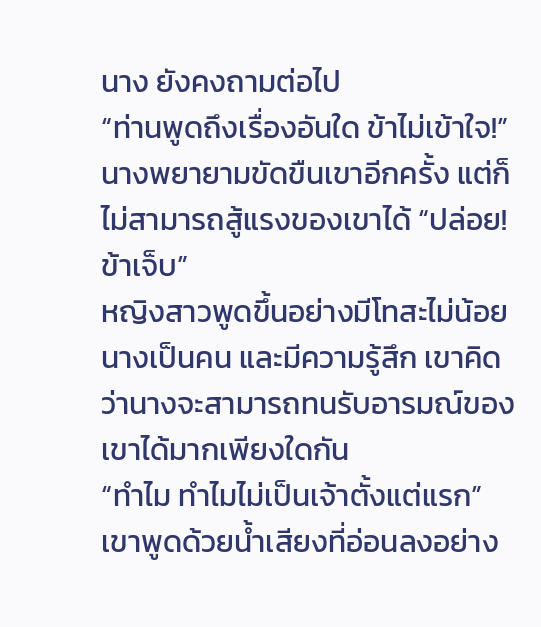นาง ยังคงถามต่อไป
“ท่านพูดถึงเรื่องอันใด ข้าไม่เข้าใจ!” นางพยายามขัดขืนเขาอีกครั้ง แต่ก็ไม่สามารถสู้แรงของเขาได้ “ปล่อย! ข้าเจ็บ”
หญิงสาวพูดขึ้นอย่างมีโทสะไม่น้อย นางเป็นคน และมีความรู้สึก เขาคิดว่านางจะสามารถทนรับอารมณ์ของเขาได้มากเพียงใดกัน
“ทำไม ทำไมไม่เป็นเจ้าตั้งแต่แรก” เขาพูดด้วยน้ำเสียงที่อ่อนลงอย่าง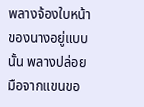พลางจ้องใบหน้าของนางอยู่แบบนั้น พลางปล่อยมือจากแขนขอ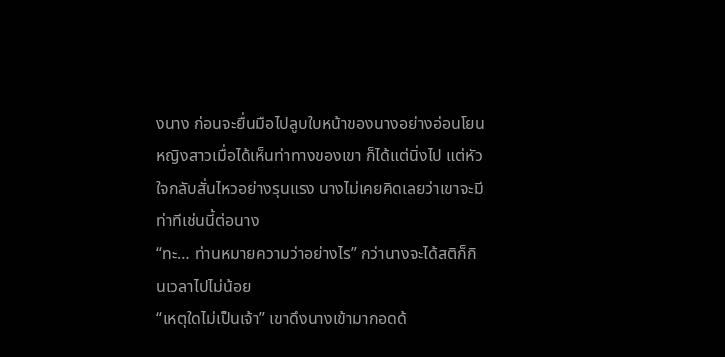งนาง ก่อนจะยื่นมือไปลูบใบหน้าของนางอย่างอ่อนโยน
หญิงสาวเมื่อได้เห็นท่าทางของเขา ก็ได้แต่นิ่งไป แต่หัวใจกลับสั่นไหวอย่างรุนแรง นางไม่เคยคิดเลยว่าเขาจะมีท่าทีเช่นนี้ต่อนาง
“ทะ… ท่านหมายความว่าอย่างไร” กว่านางจะได้สติก็กินเวลาไปไม่น้อย
“เหตุใดไม่เป็นเจ้า” เขาดึงนางเข้ามากอดด้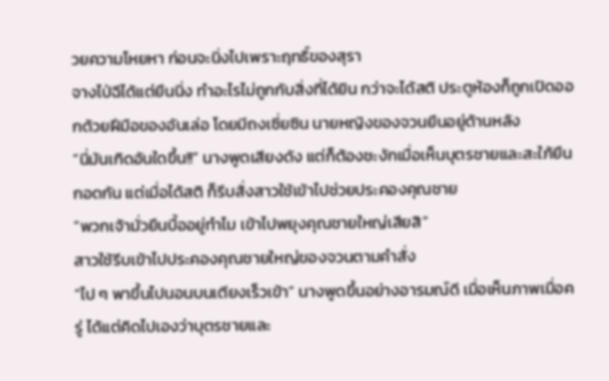วยความโหยหา ก่อนจะนิ่งไปเพราะฤทธิ์ของสุรา
จางไป่ฉีได้แต่ยืนนิ่ง ทำอะไรไม่ถูกกับสิ่งที่ได้ยิน กว่าจะได้สติ ประตูห้องก็ถูกเปิดออกด้วยฝีมือของอันเล่อ โดยมีถงเซี่ยซิน นายหญิงของจวนยืนอยู่ด้านหลัง
“นี่มันเกิดอันใดขึ้น!!” นางพูดเสียงดัง แต่ก็ต้องชะงักเมื่อเห็นบุตรชายและสะใภ้ยืนกอดกัน แต่เมื่อได้สติ ก็รีบสั่งสาวใช้เข้าไปช่วยประคองคุณชาย
“พวกเจ้ามั่วยืนบื้ออยู่ทำไม เข้าไปพยุงคุณชายใหญ่เสียสิ”
สาวใช้รีบเข้าไปประคองคุณชายใหญ่ของจวนตามคำสั่ง
“ไป ๆ พาขึ้นไปนอนบนเตียงเร็วเข้า” นางพูดขึ้นอย่างอารมณ์ดี เมื่อเห็นภาพเมื่อครู่ ได้แต่คิดไปเองว่าบุตรชายและ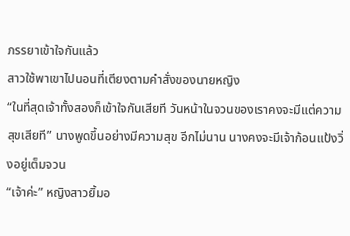ภรรยาเข้าใจกันแล้ว
สาวใช้พาเขาไปนอนที่เตียงตามคำสั่งของนายหญิง
“ในที่สุดเจ้าทั้งสองก็เข้าใจกันเสียที วันหน้าในจวนของเราคงจะมีแต่ความสุขเสียที” นางพูดขึ้นอย่างมีความสุข อีกไม่นาน นางคงจะมีเจ้าก้อนแป้งวิ่งอยู่เต็มจวน
“เจ้าค่ะ” หญิงสาวยิ้มอ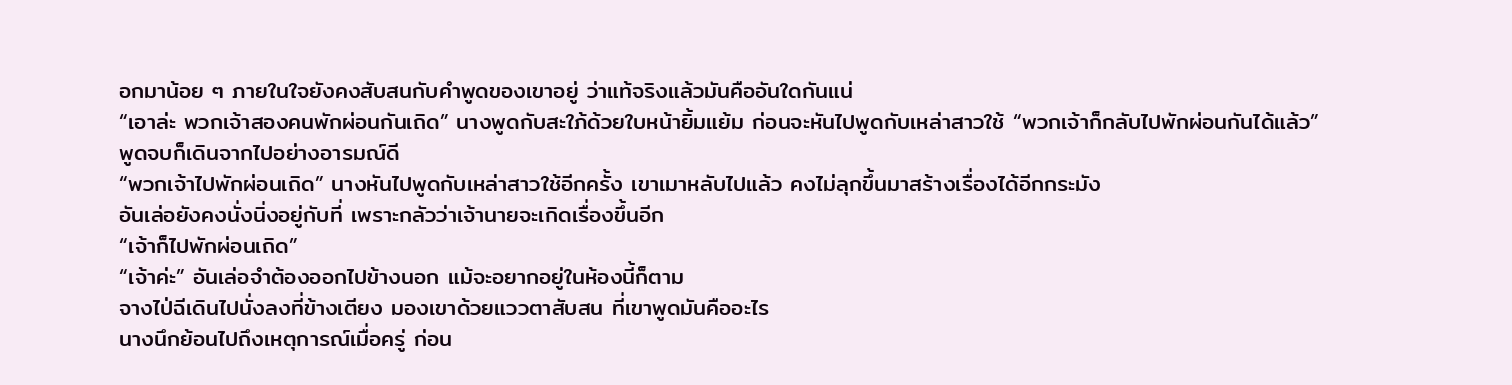อกมาน้อย ๆ ภายในใจยังคงสับสนกับคำพูดของเขาอยู่ ว่าแท้จริงแล้วมันคืออันใดกันแน่
“เอาล่ะ พวกเจ้าสองคนพักผ่อนกันเถิด” นางพูดกับสะใภ้ด้วยใบหน้ายิ้มแย้ม ก่อนจะหันไปพูดกับเหล่าสาวใช้ “พวกเจ้าก็กลับไปพักผ่อนกันได้แล้ว”
พูดจบก็เดินจากไปอย่างอารมณ์ดี
“พวกเจ้าไปพักผ่อนเถิด” นางหันไปพูดกับเหล่าสาวใช้อีกครั้ง เขาเมาหลับไปแล้ว คงไม่ลุกขึ้นมาสร้างเรื่องได้อีกกระมัง
อันเล่อยังคงนั่งนิ่งอยู่กับที่ เพราะกลัวว่าเจ้านายจะเกิดเรื่องขึ้นอีก
“เจ้าก็ไปพักผ่อนเถิด”
“เจ้าค่ะ” อันเล่อจำต้องออกไปข้างนอก แม้จะอยากอยู่ในห้องนี้ก็ตาม
จางไป่ฉีเดินไปนั่งลงที่ข้างเตียง มองเขาด้วยแววตาสับสน ที่เขาพูดมันคืออะไร
นางนึกย้อนไปถึงเหตุการณ์เมื่อครู่ ก่อน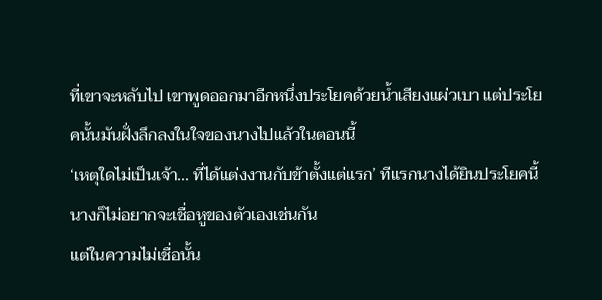ที่เขาจะหลับไป เขาพูดออกมาอีกหนึ่งประโยคด้วยน้ำเสียงแผ่วเบา แต่ประโยคนั้นมันฝั่งลึกลงในใจของนางไปแล้วในตอนนี้
‘เหตุใดไม่เป็นเจ้า... ที่ได้แต่งงานกับข้าตั้งแต่แรก’ ทีแรกนางได้ยินประโยคนี้ นางก็ไม่อยากจะเชื่อหูของตัวเองเช่นกัน
แต่ในความไม่เชื่อนั้น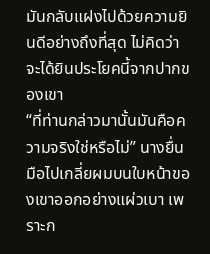มันกลับแฝงไปด้วยความยินดีอย่างถึงที่สุด ไม่คิดว่าจะได้ยินประโยคนี้จากปากของเขา
“ที่ท่านกล่าวมานั้นมันคือความจริงใช่หรือไม่” นางยื่นมือไปเกลี่ยผมบนใบหน้าของเขาออกอย่างแผ่วเบา เพราะก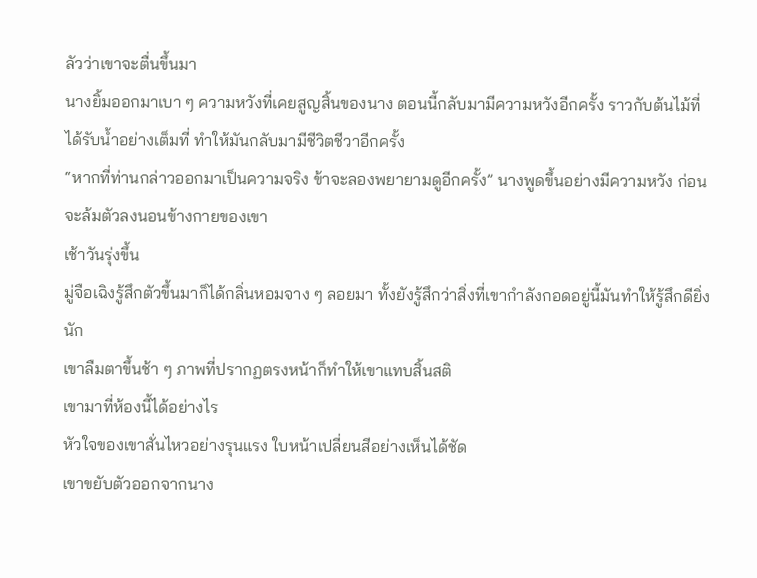ลัวว่าเขาจะตื่นขึ้นมา
นางยิ้มออกมาเบา ๆ ความหวังที่เคยสูญสิ้นของนาง ตอนนี้กลับมามีความหวังอีกครั้ง ราวกับต้นไม้ที่ได้รับน้ำอย่างเต็มที่ ทำให้มันกลับมามีชีวิตชีวาอีกครั้ง
“หากที่ท่านกล่าวออกมาเป็นความจริง ข้าจะลองพยายามดูอีกครั้ง” นางพูดขึ้นอย่างมีความหวัง ก่อนจะล้มตัวลงนอนข้างกายของเขา
เช้าวันรุ่งขึ้น
มู่จือเฉิงรู้สึกตัวขึ้นมาก็ได้กลิ่นหอมจาง ๆ ลอยมา ทั้งยังรู้สึกว่าสิ่งที่เขากำลังกอดอยู่นี้มันทำให้รู้สึกดียิ่งนัก
เขาลืมตาขึ้นช้า ๆ ภาพที่ปรากฏตรงหน้าก็ทำให้เขาแทบสิ้นสติ
เขามาที่ห้องนี้ได้อย่างไร
หัวใจของเขาสั่นไหวอย่างรุนแรง ใบหน้าเปลี่ยนสีอย่างเห็นได้ชัด
เขาขยับตัวออกจากนาง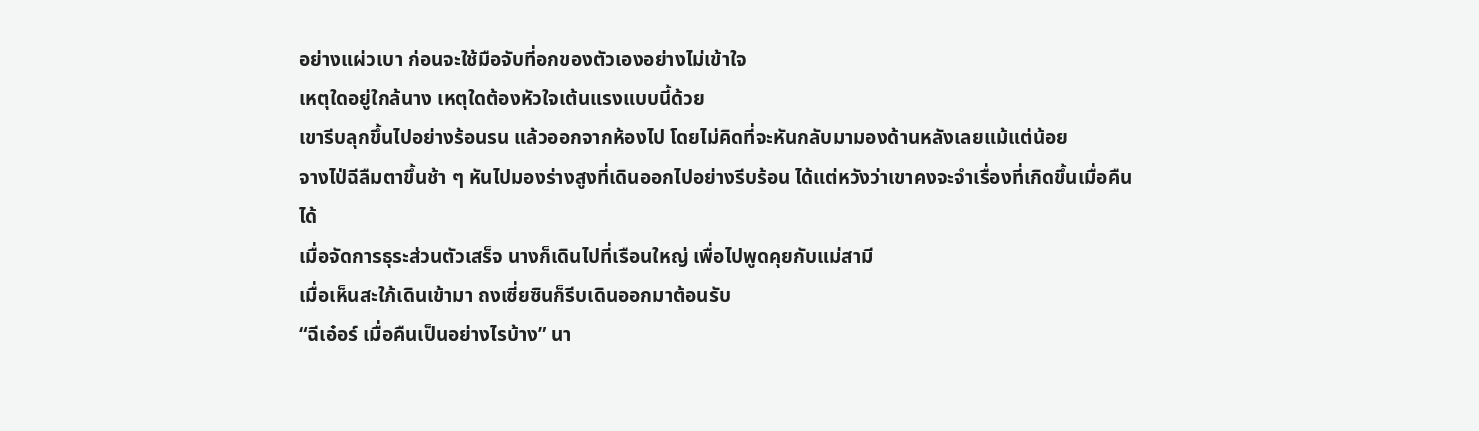อย่างแผ่วเบา ก่อนจะใช้มือจับที่อกของตัวเองอย่างไม่เข้าใจ
เหตุใดอยู่ใกล้นาง เหตุใดต้องหัวใจเต้นแรงแบบนี้ด้วย
เขารีบลุกขึ้นไปอย่างร้อนรน แล้วออกจากห้องไป โดยไม่คิดที่จะหันกลับมามองด้านหลังเลยแม้แต่น้อย
จางไป่ฉีลืมตาขึ้นช้า ๆ หันไปมองร่างสูงที่เดินออกไปอย่างรีบร้อน ได้แต่หวังว่าเขาคงจะจำเรื่องที่เกิดขึ้นเมื่อคืนได้
เมื่อจัดการธุระส่วนตัวเสร็จ นางก็เดินไปที่เรือนใหญ่ เพื่อไปพูดคุยกับแม่สามี
เมื่อเห็นสะใภ้เดินเข้ามา ถงเซี่ยซินก็รีบเดินออกมาต้อนรับ
“ฉีเอ๋อร์ เมื่อคืนเป็นอย่างไรบ้าง” นา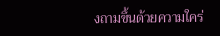งถามขึ้นด้วยความใคร่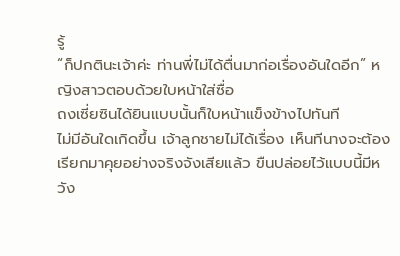รู้
“ก็ปกตินะเจ้าค่ะ ท่านพี่ไม่ได้ตื่นมาก่อเรื่องอันใดอีก” หญิงสาวตอบด้วยใบหน้าใส่ซื่อ
ถงเซี่ยซินได้ยินแบบนั้นก็ใบหน้าแข็งข้างไปทันที
ไม่มีอันใดเกิดขึ้น เจ้าลูกชายไม่ได้เรื่อง เห็นทีนางจะต้องเรียกมาคุยอย่างจริงจังเสียแล้ว ขืนปล่อยไว้แบบนี้มีหวัง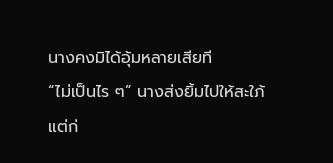นางคงมิได้อุ้มหลายเสียที
“ไม่เป็นไร ๆ” นางส่งยิ้มไปให้สะใภ้
แต่ก่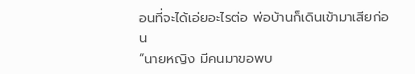อนที่จะได้เอ่ยอะไรต่อ พ่อบ้านก็เดินเข้ามาเสียก่อน
“นายหญิง มีคนมาขอพบ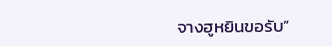จางฮูหยินขอรับ”